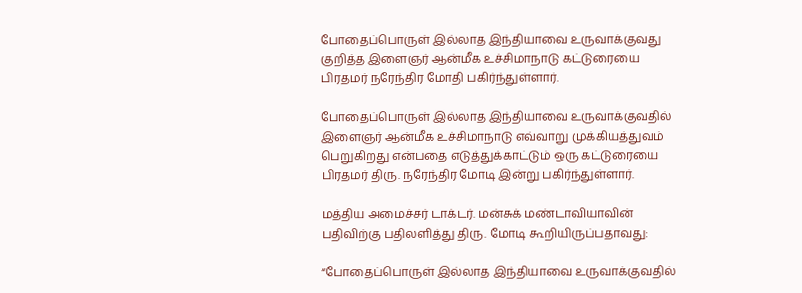போதைப்பொருள் இல்லாத இந்தியாவை உருவாக்குவது குறித்த இளைஞர் ஆன்மீக உச்சிமாநாடு கட்டுரையை பிரதமர் நரேந்திர மோதி பகிர்ந்துள்ளார்.

போதைப்பொருள் இல்லாத இந்தியாவை உருவாக்குவதில் இளைஞர் ஆன்மீக உச்சிமாநாடு எவ்வாறு முக்கியத்துவம் பெறுகிறது என்பதை எடுத்துக்காட்டும் ஒரு கட்டுரையை பிரதமர் திரு. நரேந்திர மோடி இன்று பகிர்ந்துள்ளார்.

மத்திய அமைச்சர் டாக்டர். மன்சுக் மண்டாவியாவின் பதிவிற்கு பதிலளித்து திரு. மோடி கூறியிருப்பதாவது:

“போதைப்பொருள் இல்லாத இந்தியாவை உருவாக்குவதில்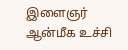இளைஞர் ஆன்மீக உச்சி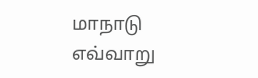மாநாடு எவ்வாறு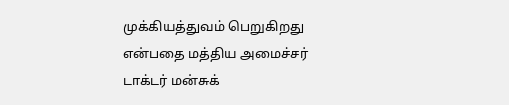முக்கியத்துவம் பெறுகிறது என்பதை மத்திய அமைச்சர் டாக்டர் மன்சுக்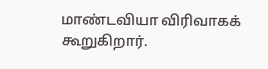மாண்டவியா விரிவாகக் கூறுகிறார்.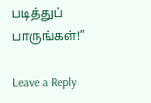படித்துப் பாருங்கள்!”

Leave a Reply